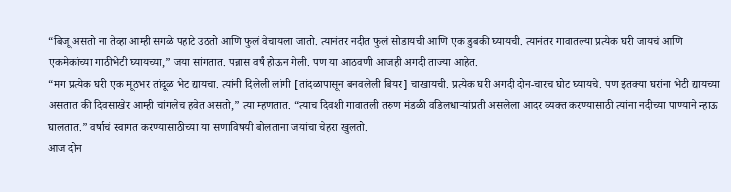“बिजू असतो ना तेव्हा आम्ही सगळे पहाटे उठतो आणि फुलं वेचायला जातो. त्यानंतर नदीत फुलं सोडायची आणि एक डुबकी घ्यायची. त्यानंतर गावातल्या प्रत्येक घरी जायचं आणि एकमेकांच्या गाठीभेटी घ्यायच्या,” जया सांगतात. पन्नास वर्षं होऊन गेली. पण या आठवणी आजही अगदी ताज्या आहेत.
“मग प्रत्येक घरी एक मूठभर तांदूळ भेट द्यायचा. त्यांनी दिलेली लांगी [तांदळापासून बनवलेली बियर] चाखायची. प्रत्येक घरी अगदी दोन-चारच घोट घ्यायचे. पण इतक्या घरांना भेटी द्यायच्या असतात की दिवसाखेर आम्ही चांगलेच हवेत असतो,” त्या म्हणतात. “त्याच दिवशी गावातली तरुण मंडळी वडिलधाऱ्यांप्रती असलेला आदर व्यक्त करण्यासाठी त्यांना नदीच्या पाण्याने न्हाऊ घालतात.” वर्षाचं स्वागत करण्यासाठीच्या या सणाविषयी बोलताना जयांचा चेहरा खुलतो.
आज दोन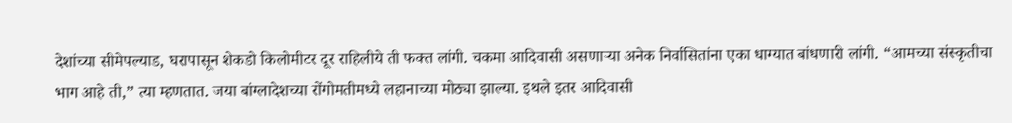देशांच्या सीमेपल्याड, घरापासून शेकडो किलोमीटर दूर राहिलीये ती फक्त लांगी. चकमा आदिवासी असणाऱ्या अनेक निर्वासितांना एका धाग्यात बांधणारी लांगी. “आमच्या संस्कृतीचा भाग आहे ती,” त्या म्हणतात. जया बांग्लादेशच्या रोंगोमतीमध्ये लहानाच्या मोठ्या झाल्या. इथले इतर आदिवासी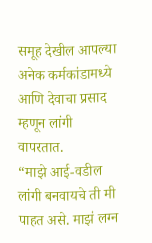समूह देखील आपल्या अनेक कर्मकांडामध्ये आणि देवाचा प्रसाद म्हणून लांगी वापरतात.
“माझे आई-वडील लांगी बनवायचे ती मी पाहत असे. माझं लग्न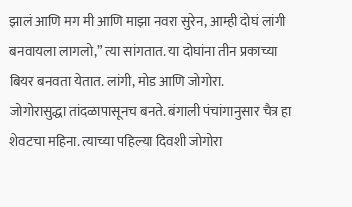झालं आणि मग मी आणि माझा नवरा सुरेन, आम्ही दोघं लांगी बनवायला लागलो,” त्या सांगतात. या दोघांना तीन प्रकाच्या बियर बनवता येतात. लांगी, मोड आणि जोगोरा.
जोगोरासुद्धा तांदळापासूनच बनते. बंगाली पंचांगानुसार चैत्र हा शेवटचा महिना. त्याच्या पहिल्या दिवशी जोगोरा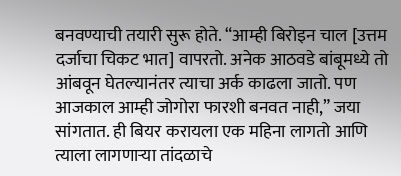बनवण्याची तयारी सुरू होते. “आम्ही बिरोइन चाल [उत्तम दर्जाचा चिकट भात] वापरतो. अनेक आठवडे बांबूमध्ये तो आंबवून घेतल्यानंतर त्याचा अर्क काढला जातो. पण आजकाल आम्ही जोगोरा फारशी बनवत नाही,” जया सांगतात. ही बियर करायला एक महिना लागतो आणि त्याला लागणाऱ्या तांदळाचे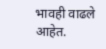भावही वाढले आहेत.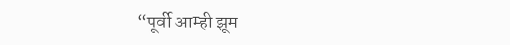“पूर्वी आम्ही झूम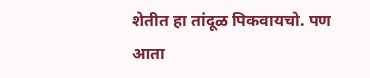शेतीत हा तांदूळ पिकवायचो. पण आता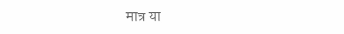मात्र या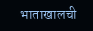भाताखालची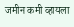जमीन कमी व्हायला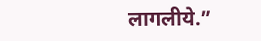लागलीये.”